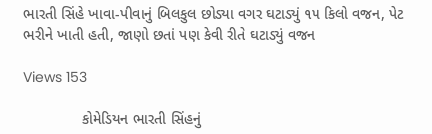ભારતી સિંહે ખાવા-પીવાનું બિલકુલ છોડ્યા વગર ઘટાડ્યું ૧૫ કિલો વજન, પેટ ભરીને ખાતી હતી, જાણો છતાં પણ કેવી રીતે ઘટાડ્યું વજન

Views 153

              કોમેડિયન ભારતી સિંહનું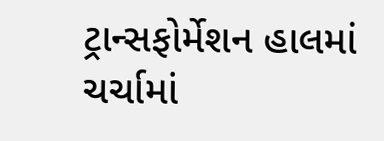ટ્રાન્સફોર્મેશન હાલમાં ચર્ચામાં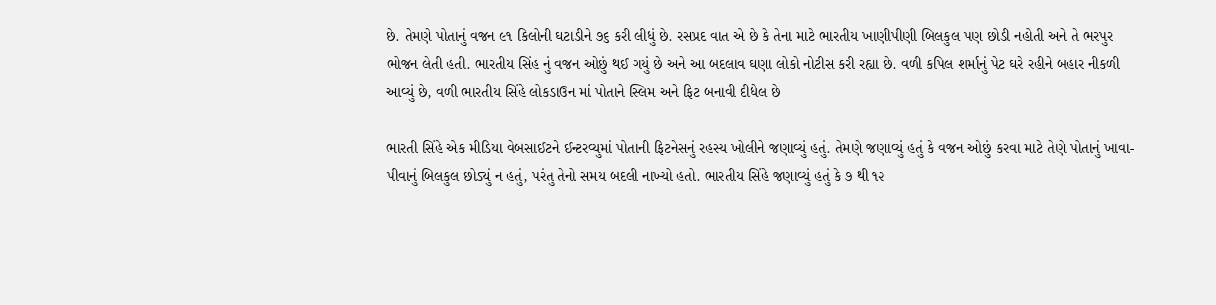છે. તેમણે પોતાનું વજન ૯૧ કિલોની ઘટાડીને ૭૬ કરી લીધું છે. રસપ્રદ વાત એ છે કે તેના માટે ભારતીય ખાણીપીણી બિલકુલ પણ છોડી નહોતી અને તે ભરપુર ભોજન લેતી હતી. ભારતીય સિંહ નું વજન ઓછું થઈ ગયું છે અને આ બદલાવ ઘણા લોકો નોટીસ કરી રહ્યા છે. વળી કપિલ શર્માનું પેટ ઘરે રહીને બહાર નીકળી આવ્યું છે, વળી ભારતીય સિંહે લોકડાઉન માં પોતાને સ્લિમ અને ફિટ બનાવી દીધેલ છે

ભારતી સિંહે એક મીડિયા વેબસાઈટને ઈન્ટરવ્યુમાં પોતાની ફિટનેસનું રહસ્ય ખોલીને જણાવ્યું હતું. તેમણે જણાવ્યું હતું કે વજન ઓછું કરવા માટે તેણે પોતાનું ખાવા-પીવાનું બિલકુલ છોડ્યું ન હતું, પરંતુ તેનો સમય બદલી નાખ્યો હતો. ભારતીય સિંહે જણાવ્યું હતું કે ૭ થી ૧૨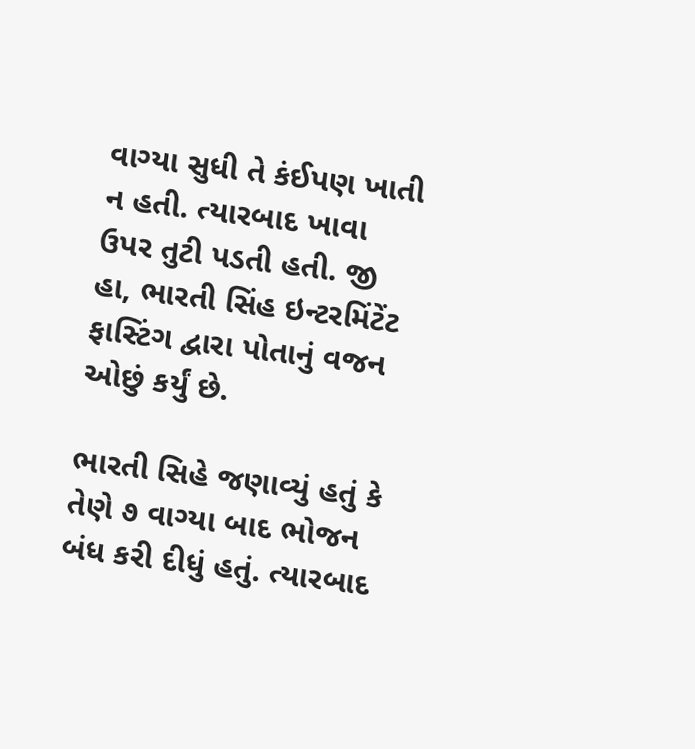વાગ્યા સુધી તે કંઈપણ ખાતી ન હતી. ત્યારબાદ ખાવા ઉપર તુટી પડતી હતી. જી હા, ભારતી સિંહ ઇન્ટરમિંટેંટ ફાસ્ટિંગ દ્વારા પોતાનું વજન ઓછું કર્યું છે.

ભારતી સિહે જણાવ્યું હતું કે તેણે ૭ વાગ્યા બાદ ભોજન બંધ કરી દીધું હતું. ત્યારબાદ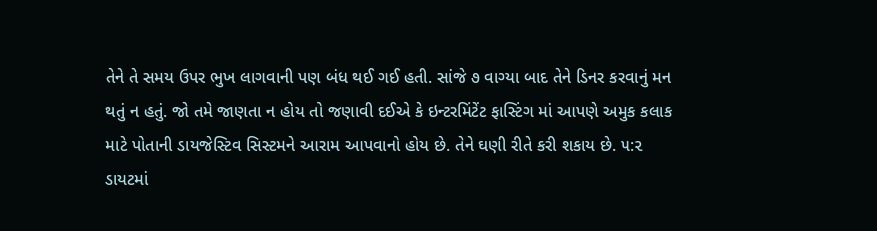તેને તે સમય ઉપર ભુખ લાગવાની પણ બંધ થઈ ગઈ હતી. સાંજે ૭ વાગ્યા બાદ તેને ડિનર કરવાનું મન થતું ન હતું. જો તમે જાણતા ન હોય તો જણાવી દઈએ કે ઇન્ટરમિંટેંટ ફાસ્ટિંગ માં આપણે અમુક કલાક માટે પોતાની ડાયજેસ્ટિવ સિસ્ટમને આરામ આપવાનો હોય છે. તેને ઘણી રીતે કરી શકાય છે. ૫:૨ ડાયટમાં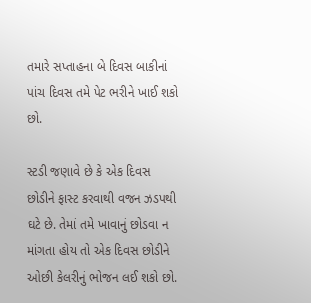તમારે સપ્તાહના બે દિવસ બાકીનાં પાંચ દિવસ તમે પેટ ભરીને ખાઈ શકો છો.

સ્ટડી જણાવે છે કે એક દિવસ છોડીને ફાસ્ટ કરવાથી વજન ઝડપથી ઘટે છે. તેમાં તમે ખાવાનું છોડવા ન માંગતા હોય તો એક દિવસ છોડીને ઓછી કેલરીનું ભોજન લઈ શકો છો.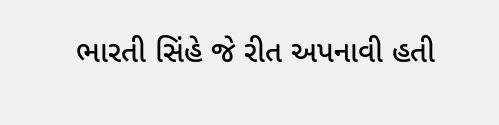ભારતી સિંહે જે રીત અપનાવી હતી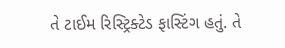તે ટાઈમ રિસ્ટ્રિક્ટેડ ફાસ્ટિંગ હતું. તે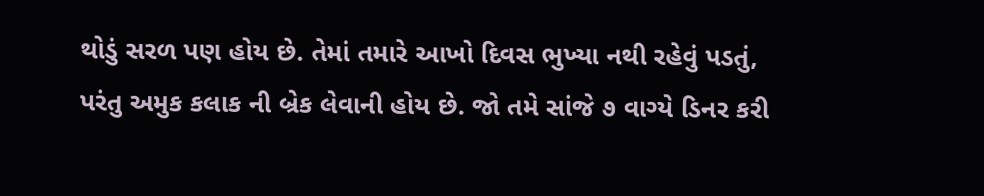થોડું સરળ પણ હોય છે. તેમાં તમારે આખો દિવસ ભુખ્યા નથી રહેવું પડતું, પરંતુ અમુક કલાક ની બ્રેક લેવાની હોય છે. જો તમે સાંજે ૭ વાગ્યે ડિનર કરી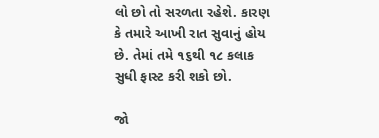લો છો તો સરળતા રહેશે. કારણ કે તમારે આખી રાત સુવાનું હોય છે. તેમાં તમે ૧૬થી ૧૮ કલાક સુધી ફાસ્ટ કરી શકો છો.

જો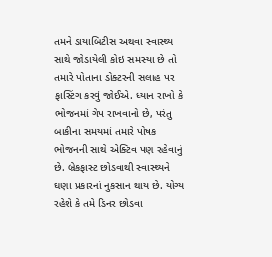તમને ડાયાબિટીસ અથવા સ્વાસ્થ્ય સાથે જોડાયેલી કોઇ સમસ્યા છે તો તમારે પોતાના ડોક્ટરની સલાહ પર ફાસ્ટિંગ કરવું જોઈએ. ધ્યાન રાખો કે ભોજનમાં ગેપ રાખવાનો છે, પરંતુ બાકીના સમયમાં તમારે પોષક ભોજનની સાથે એક્ટિવ પણ રહેવાનું છે. બ્રેકફાસ્ટ છોડવાથી સ્વાસ્થ્યને ઘણા પ્રકારનાં નુકસાન થાય છે. યોગ્ય રહેશે કે તમે ડિનર છોડવા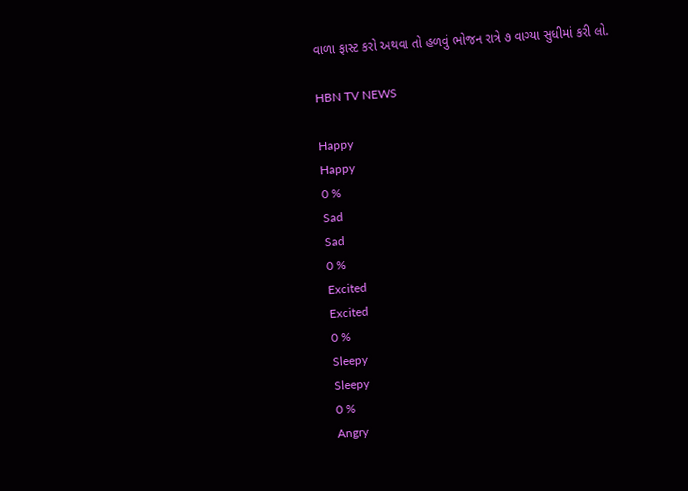વાળા ફાસ્ટ કરો અથવા તો હળવું ભોજન રાત્રે ૭ વાગ્યા સુધીમાં કરી લો.

HBN TV NEWS

Happy
Happy
0 %
Sad
Sad
0 %
Excited
Excited
0 %
Sleepy
Sleepy
0 %
Angry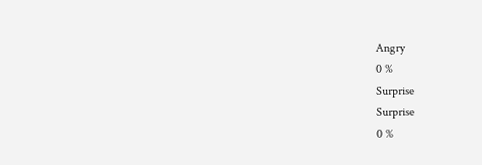Angry
0 %
Surprise
Surprise
0 %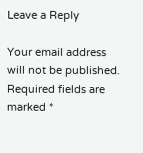Leave a Reply

Your email address will not be published. Required fields are marked *